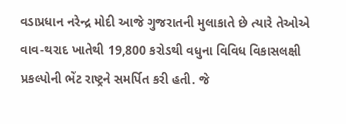વડાપ્રધાન નરેન્દ્ર મોદી આજે ગુજરાતની મુલાકાતે છે ત્યારે તેઓએ વાવ-થરાદ ખાતેથી 19,800 કરોડથી વધુના વિવિધ વિકાસલક્ષી પ્રકલ્પોની ભેંટ રાષ્ટ્રને સમર્પિત કરી હતી. જે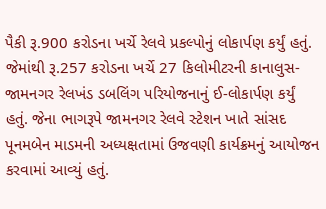પૈકી રૂ.900 કરોડના ખર્ચે રેલવે પ્રકલ્પોનું લોકાર્પણ કર્યું હતું. જેમાંથી રૂ.257 કરોડના ખર્ચે 27 કિલોમીટરની કાનાલુસ-જામનગર રેલખંડ ડબલિંગ પરિયોજનાનું ઈ-લોકાર્પણ કર્યું હતું. જેના ભાગરૂપે જામનગર રેલવે સ્ટેશન ખાતે સાંસદ પૂનમબેન માડમની અધ્યક્ષતામાં ઉજવણી કાર્યક્રમનું આયોજન કરવામાં આવ્યું હતું.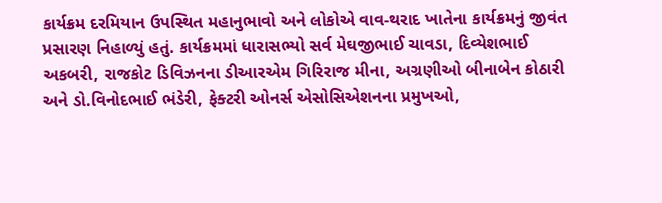કાર્યક્રમ દરમિયાન ઉપસ્થિત મહાનુભાવો અને લોકોએ વાવ-થરાદ ખાતેના કાર્યક્રમનું જીવંત પ્રસારણ નિહાળ્યું હતું. કાર્યક્રમમાં ધારાસભ્યો સર્વ મેઘજીભાઈ ચાવડા, દિવ્યેશભાઈ અકબરી, રાજકોટ ડિવિઝનના ડીઆરએમ ગિરિરાજ મીના, અગ્રણીઓ બીનાબેન કોઠારી અને ડો.વિનોદભાઈ ભંડેરી, ફેક્ટરી ઓનર્સ એસોસિએશનના પ્રમુખઓ,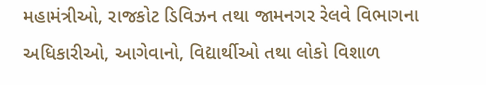મહામંત્રીઓ, રાજકોટ ડિવિઝન તથા જામનગર રેલવે વિભાગના અધિકારીઓ, આગેવાનો, વિદ્યાર્થીઓ તથા લોકો વિશાળ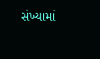સંખ્યામાં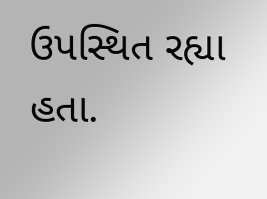ઉપસ્થિત રહ્યા હતા.